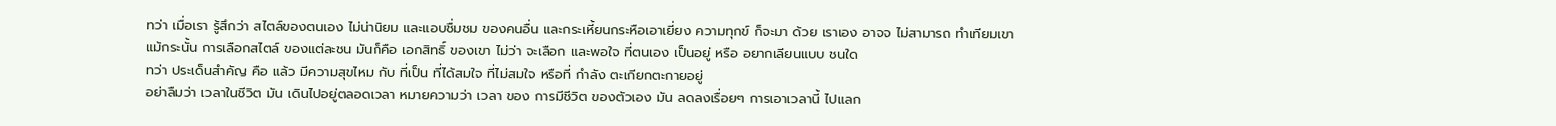ทว่า เมื่อเรา รู้สึกว่า สไตล์ของตนเอง ไม่น่านิยม และแอบชื่มชม ของคนอื่น และกระเหี้ยนกระหือเอาเยี่ยง ความทุกข์ ก็จะมา ด้วย เราเอง อาจจ ไม่สามารถ ทำเทียมเขา
แม้กระนั้น การเลือกสไตล์ ของแต่ละชน มันก็คือ เอกสิทธิ์ ของเขา ไม่ว่า จะเลือก และพอใจ ที่ตนเอง เป็นอยู่ หรือ อยากเลียนแบบ ชนใด
ทว่า ประเด็นสำคัญ คือ แล้ว มีความสุขไหม กับ ที่เป็น ที่ได้สมใจ ที่ไม่สมใจ หรือที่ กำลัง ตะเกียกตะกายอยู่
อย่าลืมว่า เวลาในชีวิต มัน เดินไปอยู่ตลอดเวลา หมายความว่า เวลา ของ การมีชีวิต ของตัวเอง มัน ลดลงเรื่อยๆ การเอาเวลานี้ ไปแลก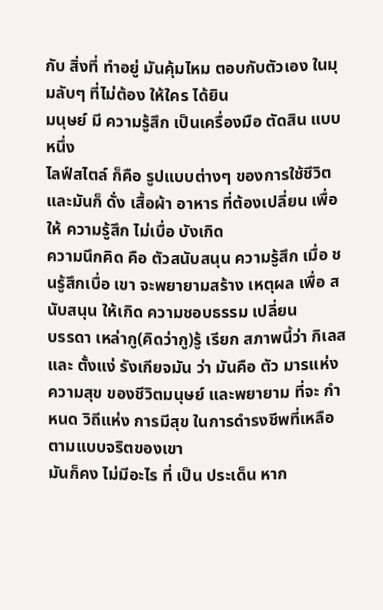กับ สิ่งที่ ทำอยู่ มันคุ้มไหม ตอบกับตัวเอง ในมุมลับๆ ที่ไม่ต้อง ให้ใคร ได้ยิน
มนุษย์ มี ความรู้สึก เป็นเครื่องมือ ตัดสิน แบบหนึ่ง
ไลฟ์สไตล์ ก็คือ รูปแบบต่างๆ ของการใช้ชีวิต และมันก็ ดั่ง เสื้อผ้า อาหาร ที่ต้องเปลี่ยน เพื่อให้ ความรู้สึก ไม่เบื่อ บังเกิด
ความนึกคิด คือ ตัวสนับสนุน ความรู้สึก เมื่อ ชนรู้สึกเบื่อ เขา จะพยายามสร้าง เหตุผล เพื่อ สนับสนุน ให้เกิด ความชอบธรรม เปลี่ยน
บรรดา เหล่ากู(คิดว่ากู)รู้ เรียก สภาพนี้ว่า กิเลส และ ตั้งแง่ รังเกียจมัน ว่า มันคือ ตัว มารแห่ง ความสุข ของชีวิตมนุษย์ และพยายาม ที่จะ กำหนด วิถีแห่ง การมีสุข ในการดำรงชีพที่เหลือ ตามแบบจริตของเขา
มันก็คง ไม่มีอะไร ที่ เป็น ประเด็น หาก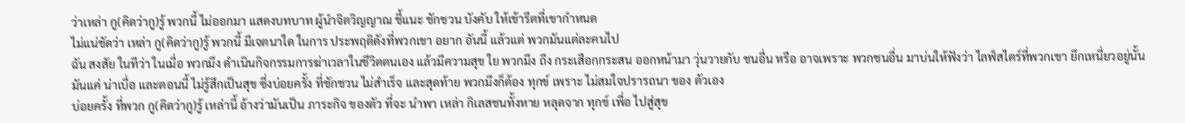ว่าเหล่า กู(คิดว่ากู)รู้ พวกนี้ ไม่ออกมา แสดงบทบาท ผู้นำจิตวิญญาณ ชี้แนะ ชักชวน บังคับ ให้เข้ารีตที่เขากำหนด
ไม่แน่ชัดว่า เหล่า กู(คิดว่ากู)รู้ พวกนี้ มีเจตนาใด ในการ ประพฤติดังที่พวกเขา อยาก อันนี้ แล้วแต่ พวกมันแต่ละคนไป
ฉัน สงสัย ในทีว่า ในเมื่อ พวกมึง ดำเนินกิจกรรมการฆ่าเวลาในชีวิตตนเอง แล้วมีความสุข ใย พวกมึง ถึง กระเสือกกระสน ออกหน้ามา วุ่นวายกับ ชนอื่น หรือ อาจเพราะ พวกชนอื่น มาบ่นให้ฟังว่า ไลฟ์สไตร์ที่พวกเขา ยึกเหนี่ยวอยู่นั้น มันแค่ น่าเบื่อ และตอนนี้ ไม่รู้สึกเป็นสุข ซึ่งบ่อยครั้ง ที่ชักชวน ไม่สำเร็จ และสุดท้าย พวกมึงก็ต้อง ทุกข์ เพราะ ไม่สมใจปรารถนา ของ ตัวเอง
บ่อยครั้ง ที่พวก กู(คิดว่ากู)รู้ เหล่านี้ อ้างว่ามันเป็น ภาระกิจ ของตัว ที่จะ นำพา เหล่า กิเลสชนทั้งหาย หลุดจาก ทุกข์ เพื่อ ไปสู่สุข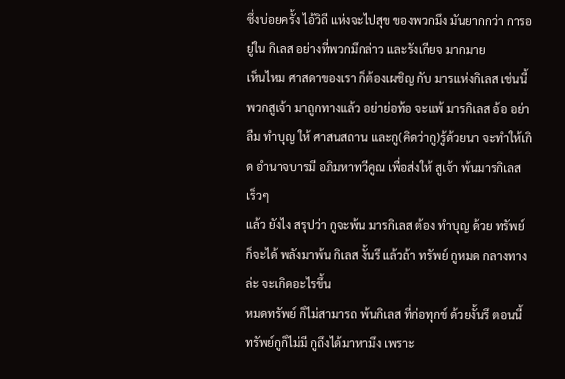ซึ่งบ่อยครั้ง ไอ้วิถี แห่งจะไปสุข ของพวกมึง มันยากกว่า การอยู่ใน กิเลส อย่างที่พวกมึกล่าว และรังเกียจ มากมาย
เห็นไหม ศาสดาของเรา ก็ต้องเผชิญ กับ มารแห่งกิเลส เช่นนี้ พวกสูเจ้า มาถูกทางแล้ว อย่าย่อท้อ จะแพ้ มารกิเลส อ้อ อย่าลืม ทำบุญ ให้ ศาสนสถาน และกู(คิดว่ากู)รู้ด้วยนา จะทำให้เกิด อำนาจบารมี อภิมหาทวีคูณ เพื่อส่งให้ สูเจ้า พ้นมารกิเลส เร็วๆ
แล้ว ยังไง สรุปว่า กูจะพ้น มารกิเลส ต้อง ทำบุญ ด้วย ทรัพย์ ก็จะได้ พลังมาพ้น กิเลส งั้นรึ แล้วถ้า ทรัพย์ กูหมด กลางทางล่ะ จะเกิดอะไรขึ้น
หมดทรัพย์ ก็ไม่สามารถ พ้นกิเลส ที่ก่อทุกข์ ด้วยงั้นรึ ตอนนี้ ทรัพย์กูก็ไม่มี กูถึงได้มาหามึง เพราะ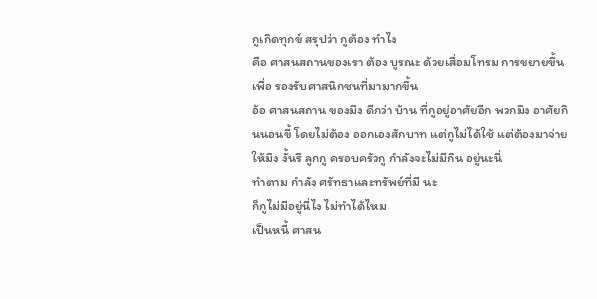กูเกิดทุกข์ สรุปว่า กูต้อง ทำไง
คือ ศาสนสถานของเรา ต้อง บูรณะ ด้วยเสื่อมโทรม การขยายขึ้น เพื่อ รองรับศาสนิกชนที่มามากขึ้น
อ้อ ศาสนสถาน ของมึง ดีกว่า บ้าน ที่กูอยู่อาศัยอีก พวกมึง อาศัยกินนอนขี้ โดยไม่ต้อง ออกเองสักบาท แต่กูไม่ได้ใช้ แต่ต้องมาจ่ายให้มึง งั้นรึ ลูกกู ครอบครัวกู กำลังจะไม่มีกิน อยู่นะนี่
ทำตาม กำลัง ศรัทธาและทรัพย์ที่มี นะ
ก็กูไม่มีอยู่นี่ไง ไม่ทำได้ไหม
เป็นหนี้ ศาสน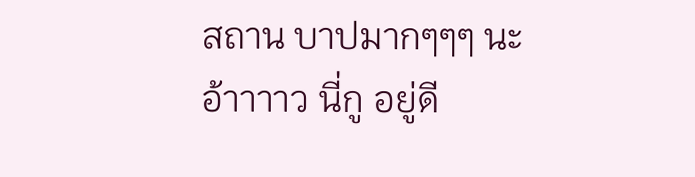สถาน บาปมากๆๆๆ นะ
อ้าาาาว นี่กู อยู่ดี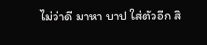ไม่ว่าดี มาหา บาป ใส่ตัวอีก สิ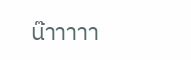น๊าาาาา